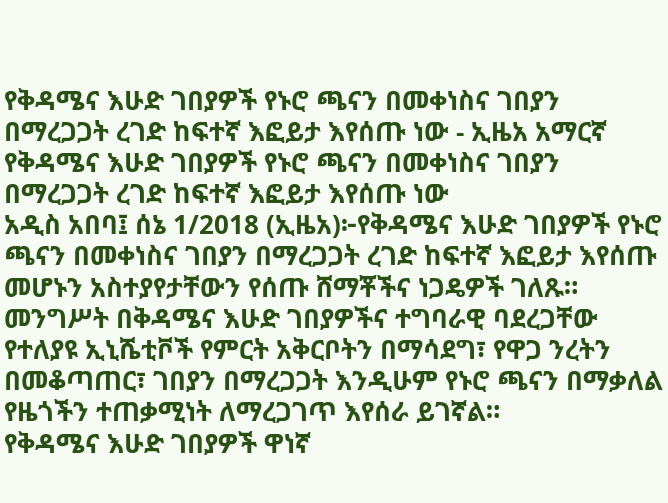የቅዳሜና እሁድ ገበያዎች የኑሮ ጫናን በመቀነስና ገበያን በማረጋጋት ረገድ ከፍተኛ እፎይታ እየሰጡ ነው - ኢዜአ አማርኛ
የቅዳሜና እሁድ ገበያዎች የኑሮ ጫናን በመቀነስና ገበያን በማረጋጋት ረገድ ከፍተኛ እፎይታ እየሰጡ ነው
አዲስ አበባ፤ ሰኔ 1/2018 (ኢዜአ)፦የቅዳሜና እሁድ ገበያዎች የኑሮ ጫናን በመቀነስና ገበያን በማረጋጋት ረገድ ከፍተኛ እፎይታ እየሰጡ መሆኑን አስተያየታቸውን የሰጡ ሸማቾችና ነጋዴዎች ገለጹ።
መንግሥት በቅዳሜና እሁድ ገበያዎችና ተግባራዊ ባደረጋቸው የተለያዩ ኢኒሼቲቮች የምርት አቅርቦትን በማሳደግ፣ የዋጋ ንረትን በመቆጣጠር፣ ገበያን በማረጋጋት እንዲሁም የኑሮ ጫናን በማቃለል የዜጎችን ተጠቃሚነት ለማረጋገጥ እየሰራ ይገኛል።
የቅዳሜና እሁድ ገበያዎች ዋነኛ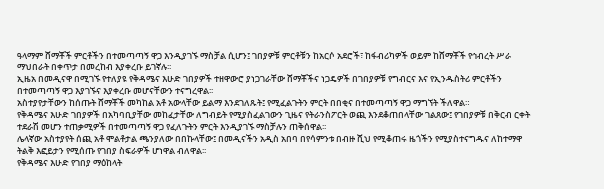ዓላማም ሸማቾች ምርቶችን በተመጣጣኝ ዋጋ እንዲያገኙ ማስቻል ሲሆን፤ ገበያዎቹ ምርቶቹን ከአርሶ አደሮች፣ ከፋብሪካዎች ወይም ከሸማቾች የኅብረት ሥራ ማህበራት በቀጥታ በመረከብ እያቀረቡ ይገኛሉ፡፡
ኢዜአ በመዲናዋ በሚገኙ የተለያዩ የቅዳሜና እሁድ ገበያዎች ተዘዋውሮ ያነጋገራቸው ሸማቾችና ነጋዴዎች በገበያዎቹ የግብርና እና የኢንዱስትሪ ምርቶችን በተመጣጣኝ ዋጋ እያገኙና እያቀረቡ መሆናቸውን ተናግረዋል፡፡
አስተያየታቸውን ከሰጡት ሸማቾች መካከል አቶ አውላቸው ይልማ እንደገለጹት፤ የሚፈልጉትን ምርት በበቂና በተመጣጣኝ ዋጋ ማግኘት ችለዋል።
የቅዳሜና እሁድ ገበያዎች በአካባቢያቸው መከፈታቸው ለግብይት የሚያስፈልገውን ጊዜና የትራንስፖርት ወጪ እንደቆጠበላቸው ገልጸው፤ የገበያዎቹ በቅርብ ርቀት ተደራሽ መሆን ተጠቃሚዎች በተመጣጣኝ ዋጋ የፈለጉትን ምርት እንዲያገኙ ማስቻሉን ጠቅሰዋል፡፡
ሌላኛው አስተያየት ሰጪ አቶ ሞልቶታል ጫንያለው በበኩላቸው፤ በመዲናችን አዲስ አበባ በየሳምንቱ በብዙ ሺህ የሚቆጠሩ ዜጎችን የሚያስተናግዱና ለከተማዋ ትልቅ እፎይታን የሚሰጡ የገበያ ስፍራዎች ሆነዋል ብለዋል፡፡
የቅዳሜና እሁድ የገበያ ማዕከላት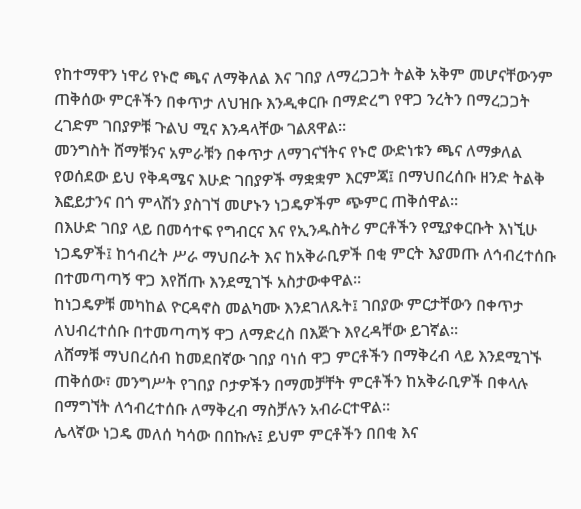የከተማዋን ነዋሪ የኑሮ ጫና ለማቅለል እና ገበያ ለማረጋጋት ትልቅ አቅም መሆናቸውንም ጠቅሰው ምርቶችን በቀጥታ ለህዝቡ እንዲቀርቡ በማድረግ የዋጋ ንረትን በማረጋጋት ረገድም ገበያዎቹ ጉልህ ሚና እንዳላቸው ገልጸዋል።
መንግስት ሸማቹንና አምራቹን በቀጥታ ለማገናኘትና የኑሮ ውድነቱን ጫና ለማቃለል የወሰደው ይህ የቅዳሜና እሁድ ገበያዎች ማቋቋም እርምጃ፤ በማህበረሰቡ ዘንድ ትልቅ እፎይታንና በጎ ምላሽን ያስገኘ መሆኑን ነጋዴዎችም ጭምር ጠቅሰዋል፡፡
በእሁድ ገበያ ላይ በመሳተፍ የግብርና እና የኢንዱስትሪ ምርቶችን የሚያቀርቡት እነኚሁ ነጋዴዎች፤ ከኅብረት ሥራ ማህበራት እና ከአቅራቢዎች በቂ ምርት እያመጡ ለኅብረተሰቡ በተመጣጣኝ ዋጋ እየሸጡ እንደሚገኙ አስታውቀዋል።
ከነጋዴዎቹ መካከል ዮርዳኖስ መልካሙ እንደገለጹት፤ ገበያው ምርታቸውን በቀጥታ ለህብረተሰቡ በተመጣጣኝ ዋጋ ለማድረስ በእጅጉ እየረዳቸው ይገኛል።
ለሸማቹ ማህበረሰብ ከመደበኛው ገበያ ባነሰ ዋጋ ምርቶችን በማቅረብ ላይ እንደሚገኙ ጠቅሰው፣ መንግሥት የገበያ ቦታዎችን በማመቻቸት ምርቶችን ከአቅራቢዎች በቀላሉ በማግኘት ለኅብረተሰቡ ለማቅረብ ማስቻሉን አብራርተዋል።
ሌላኛው ነጋዴ መለሰ ካሳው በበኩሉ፤ ይህም ምርቶችን በበቂ እና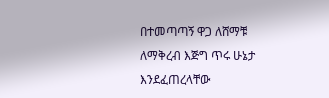በተመጣጣኝ ዋጋ ለሸማቹ ለማቅረብ እጅግ ጥሩ ሁኔታ እንደፈጠረላቸው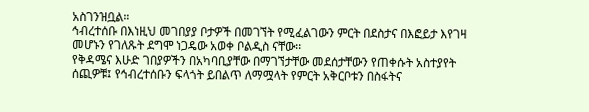አስገንዝቧል።
ኅብረተሰቡ በእነዚህ መገበያያ ቦታዎች በመገኘት የሚፈልገውን ምርት በደስታና በእፎይታ እየገዛ መሆኑን የገለጹት ደግሞ ነጋዴው አወቀ ቦልዲስ ናቸው፡፡
የቅዳሜና እሁድ ገበያዎችን በአካባቢያቸው በማገኘታቸው መደሰታቸውን የጠቀሱት አስተያየት ሰጪዎቹ፤ የኅብረተሰቡን ፍላጎት ይበልጥ ለማሟላት የምርት አቅርቦቱን በስፋትና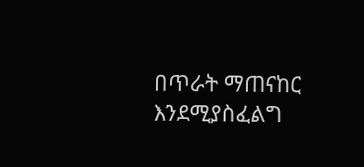በጥራት ማጠናከር እንደሚያስፈልግ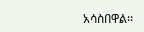አሳስበዋል፡፡